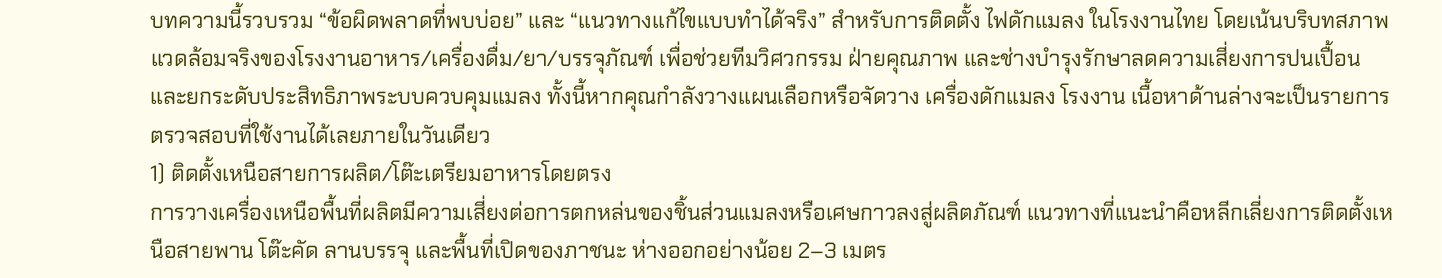บทความนี้รวบรวม “ข้อผิดพลาดที่พบบ่อย” และ “แนวทางแก้ไขแบบทำได้จริง” สำหรับการติดตั้ง ไฟดักแมลง ในโรงงานไทย โดยเน้นบริบทสภาพแวดล้อมจริงของโรงงานอาหาร/เครื่องดื่ม/ยา/บรรจุภัณฑ์ เพื่อช่วยทีมวิศวกรรม ฝ่ายคุณภาพ และช่างบำรุงรักษาลดความเสี่ยงการปนเปื้อน และยกระดับประสิทธิภาพระบบควบคุมแมลง ทั้งนี้หากคุณกำลังวางแผนเลือกหรือจัดวาง เครื่องดักแมลง โรงงาน เนื้อหาด้านล่างจะเป็นรายการตรวจสอบที่ใช้งานได้เลยภายในวันเดียว
1) ติดตั้งเหนือสายการผลิต/โต๊ะเตรียมอาหารโดยตรง
การวางเครื่องเหนือพื้นที่ผลิตมีความเสี่ยงต่อการตกหล่นของชิ้นส่วนแมลงหรือเศษกาวลงสู่ผลิตภัณฑ์ แนวทางที่แนะนำคือหลีกเลี่ยงการติดตั้งเหนือสายพาน โต๊ะคัด ลานบรรจุ และพื้นที่เปิดของภาชนะ ห่างออกอย่างน้อย 2–3 เมตร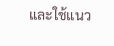และใช้แนว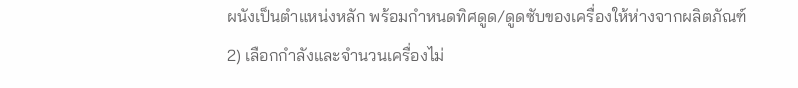ผนังเป็นตำแหน่งหลัก พร้อมกำหนดทิศดูด/ดูดซับของเครื่องให้ห่างจากผลิตภัณฑ์
2) เลือกกำลังและจำนวนเครื่องไม่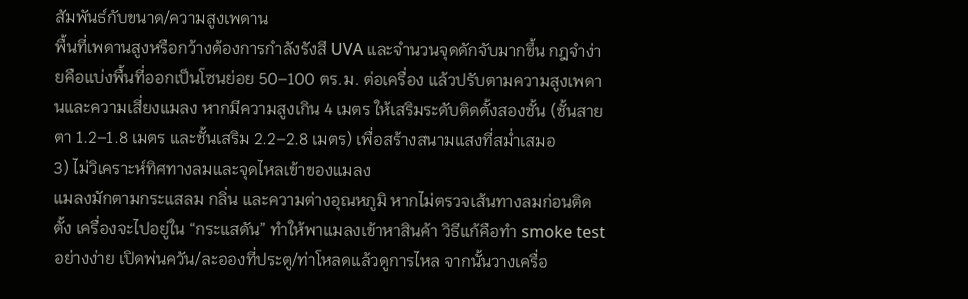สัมพันธ์กับขนาด/ความสูงเพดาน
พื้นที่เพดานสูงหรือกว้างต้องการกำลังรังสี UVA และจำนวนจุดดักจับมากขึ้น กฎจำง่ายคือแบ่งพื้นที่ออกเป็นโซนย่อย 50–100 ตร.ม. ต่อเครื่อง แล้วปรับตามความสูงเพดานและความเสี่ยงแมลง หากมีความสูงเกิน 4 เมตร ให้เสริมระดับติดตั้งสองชั้น (ชั้นสายตา 1.2–1.8 เมตร และชั้นเสริม 2.2–2.8 เมตร) เพื่อสร้างสนามแสงที่สม่ำเสมอ
3) ไม่วิเคราะห์ทิศทางลมและจุดไหลเข้าของแมลง
แมลงมักตามกระแสลม กลิ่น และความต่างอุณหภูมิ หากไม่ตรวจเส้นทางลมก่อนติดตั้ง เครื่องจะไปอยู่ใน “กระแสดัน” ทำให้พาแมลงเข้าหาสินค้า วิธีแก้คือทำ smoke test อย่างง่าย เปิดพ่นควัน/ละอองที่ประตู/ท่าโหลดแล้วดูการไหล จากนั้นวางเครื่อ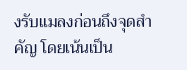งรับแมลงก่อนถึงจุดสำคัญ โดยเน้นเป็น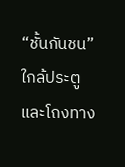“ชั้นกันชน” ใกล้ประตูและโถงทาง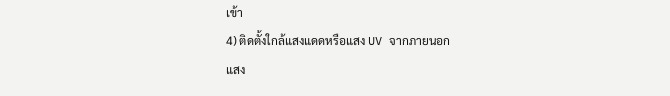เข้า
4) ติดตั้งใกล้แสงแดดหรือแสง UV จากภายนอก
แสง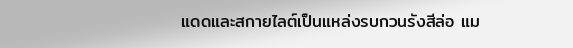แดดและสกายไลต์เป็นแหล่งรบกวนรังสีล่อ แม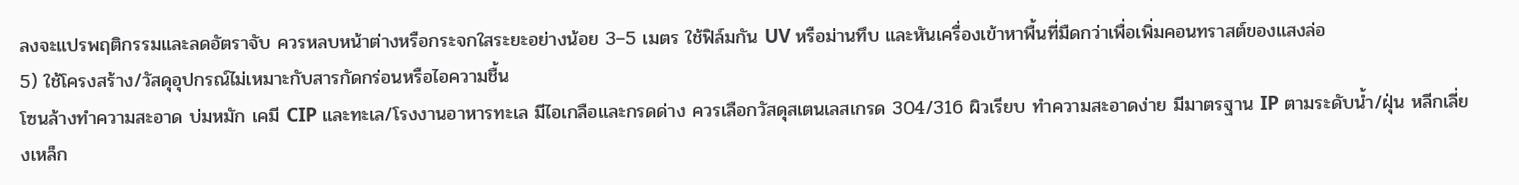ลงจะแปรพฤติกรรมและลดอัตราจับ ควรหลบหน้าต่างหรือกระจกใสระยะอย่างน้อย 3–5 เมตร ใช้ฟิล์มกัน UV หรือม่านทึบ และหันเครื่องเข้าหาพื้นที่มืดกว่าเพื่อเพิ่มคอนทราสต์ของแสงล่อ
5) ใช้โครงสร้าง/วัสดุอุปกรณ์ไม่เหมาะกับสารกัดกร่อนหรือไอความชื้น
โซนล้างทำความสะอาด บ่มหมัก เคมี CIP และทะเล/โรงงานอาหารทะเล มีไอเกลือและกรดด่าง ควรเลือกวัสดุสเตนเลสเกรด 304/316 ผิวเรียบ ทำความสะอาดง่าย มีมาตรฐาน IP ตามระดับน้ำ/ฝุ่น หลีกเลี่ยงเหล็ก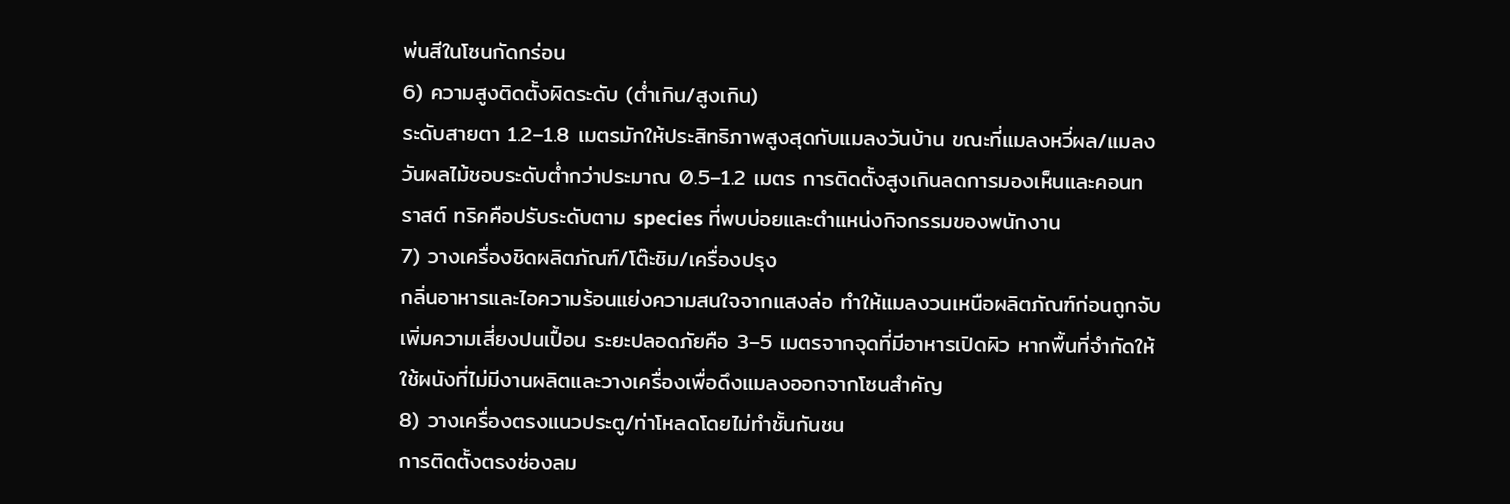พ่นสีในโซนกัดกร่อน
6) ความสูงติดตั้งผิดระดับ (ต่ำเกิน/สูงเกิน)
ระดับสายตา 1.2–1.8 เมตรมักให้ประสิทธิภาพสูงสุดกับแมลงวันบ้าน ขณะที่แมลงหวี่ผล/แมลงวันผลไม้ชอบระดับต่ำกว่าประมาณ 0.5–1.2 เมตร การติดตั้งสูงเกินลดการมองเห็นและคอนทราสต์ ทริคคือปรับระดับตาม species ที่พบบ่อยและตำแหน่งกิจกรรมของพนักงาน
7) วางเครื่องชิดผลิตภัณฑ์/โต๊ะชิม/เครื่องปรุง
กลิ่นอาหารและไอความร้อนแย่งความสนใจจากแสงล่อ ทำให้แมลงวนเหนือผลิตภัณฑ์ก่อนถูกจับ เพิ่มความเสี่ยงปนเปื้อน ระยะปลอดภัยคือ 3–5 เมตรจากจุดที่มีอาหารเปิดผิว หากพื้นที่จำกัดให้ใช้ผนังที่ไม่มีงานผลิตและวางเครื่องเพื่อดึงแมลงออกจากโซนสำคัญ
8) วางเครื่องตรงแนวประตู/ท่าโหลดโดยไม่ทำชั้นกันชน
การติดตั้งตรงช่องลม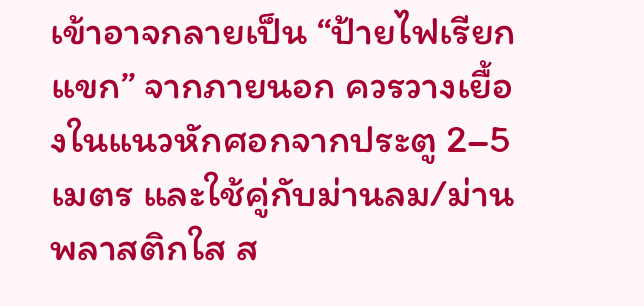เข้าอาจกลายเป็น “ป้ายไฟเรียกแขก” จากภายนอก ควรวางเยื้องในแนวหักศอกจากประตู 2–5 เมตร และใช้คู่กับม่านลม/ม่านพลาสติกใส ส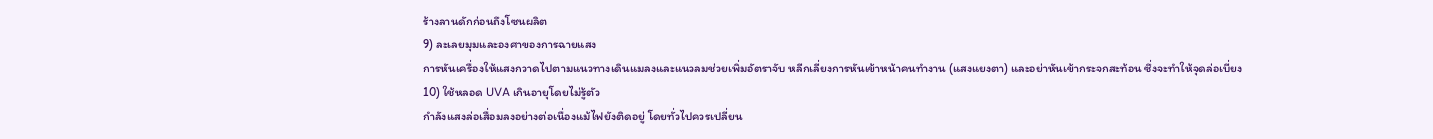ร้างลานดักก่อนถึงโซนผลิต
9) ละเลยมุมและองศาของการฉายแสง
การหันเครื่องให้แสงกวาดไปตามแนวทางเดินแมลงและแนวลมช่วยเพิ่มอัตราจับ หลีกเลี่ยงการหันเข้าหน้าคนทำงาน (แสงแยงตา) และอย่าหันเข้ากระจกสะท้อน ซึ่งจะทำให้จุดล่อเบี่ยง
10) ใช้หลอด UVA เกินอายุโดยไม่รู้ตัว
กำลังแสงล่อเสื่อมลงอย่างต่อเนื่องแม้ไฟยังติดอยู่ โดยทั่วไปควรเปลี่ยน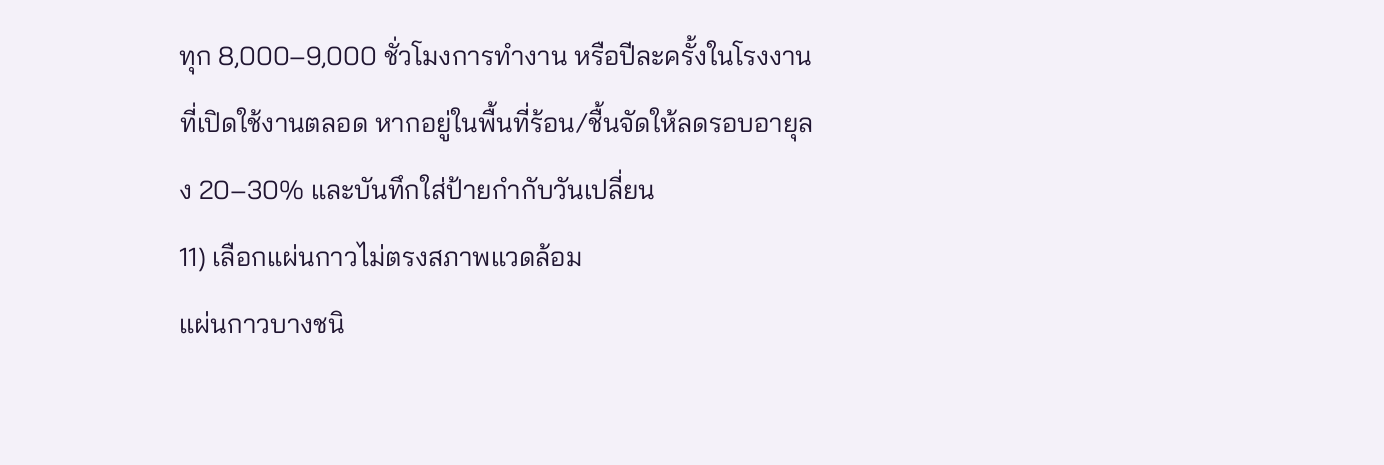ทุก 8,000–9,000 ชั่วโมงการทำงาน หรือปีละครั้งในโรงงานที่เปิดใช้งานตลอด หากอยู่ในพื้นที่ร้อน/ชื้นจัดให้ลดรอบอายุลง 20–30% และบันทึกใส่ป้ายกำกับวันเปลี่ยน
11) เลือกแผ่นกาวไม่ตรงสภาพแวดล้อม
แผ่นกาวบางชนิ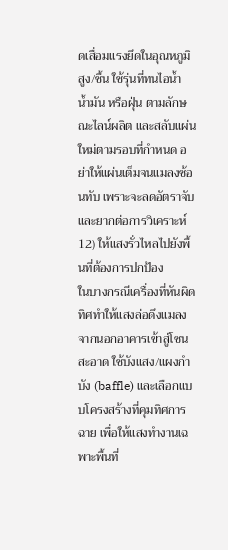ดเสื่อมแรงยึดในอุณหภูมิสูง/ชื้น ใช้รุ่นที่ทนไอน้ำ น้ำมัน หรือฝุ่น ตามลักษณะไลน์ผลิต และสลับแผ่นใหม่ตามรอบที่กำหนด อย่าให้แผ่นเต็มจนแมลงซ้อนทับ เพราะจะลดอัตราจับและยากต่อการวิเคราะห์
12) ให้แสงรั่วไหลไปยังพื้นที่ต้องการปกป้อง
ในบางกรณีเครื่องที่หันผิดทิศทำให้แสงล่อดึงแมลงจากนอกอาคารเข้าสู่โซนสะอาด ใช้บังแสง/แผงกำบัง (baffle) และเลือกแบบโครงสร้างที่คุมทิศการฉาย เพื่อให้แสงทำงานเฉพาะพื้นที่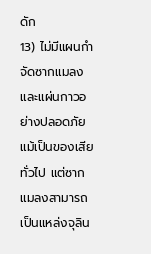ดัก
13) ไม่มีแผนกำจัดซากแมลงและแผ่นกาวอย่างปลอดภัย
แม้เป็นของเสียทั่วไป แต่ซากแมลงสามารถเป็นแหล่งจุลิน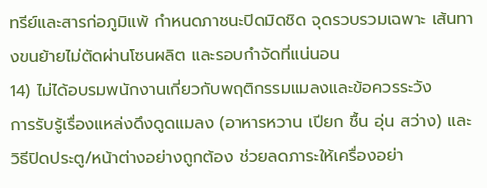ทรีย์และสารก่อภูมิแพ้ กำหนดภาชนะปิดมิดชิด จุดรวบรวมเฉพาะ เส้นทางขนย้ายไม่ตัดผ่านโซนผลิต และรอบกำจัดที่แน่นอน
14) ไม่ได้อบรมพนักงานเกี่ยวกับพฤติกรรมแมลงและข้อควรระวัง
การรับรู้เรื่องแหล่งดึงดูดแมลง (อาหารหวาน เปียก ชื้น อุ่น สว่าง) และวิธีปิดประตู/หน้าต่างอย่างถูกต้อง ช่วยลดภาระให้เครื่องอย่า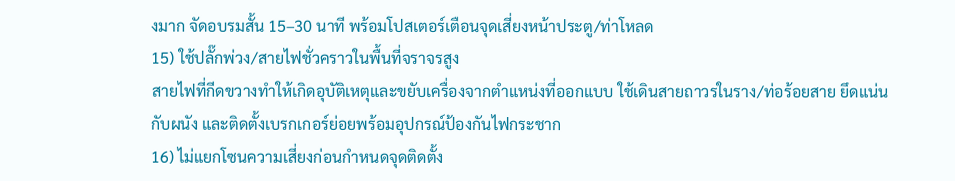งมาก จัดอบรมสั้น 15–30 นาที พร้อมโปสเตอร์เตือนจุดเสี่ยงหน้าประตู/ท่าโหลด
15) ใช้ปลั๊กพ่วง/สายไฟชั่วคราวในพื้นที่จราจรสูง
สายไฟที่กีดขวางทำให้เกิดอุบัติเหตุและขยับเครื่องจากตำแหน่งที่ออกแบบ ใช้เดินสายถาวรในราง/ท่อร้อยสาย ยึดแน่นกับผนัง และติดตั้งเบรกเกอร์ย่อยพร้อมอุปกรณ์ป้องกันไฟกระชาก
16) ไม่แยกโซนความเสี่ยงก่อนกำหนดจุดติดตั้ง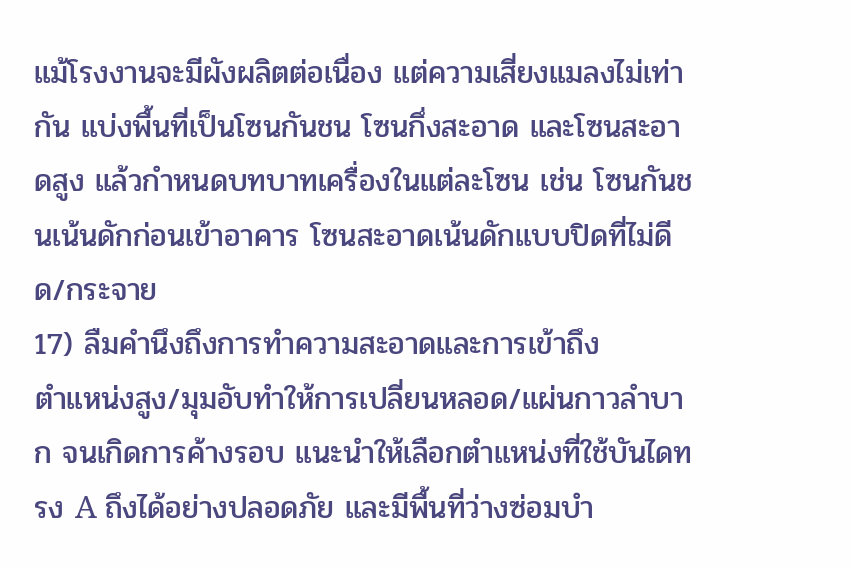แม้โรงงานจะมีผังผลิตต่อเนื่อง แต่ความเสี่ยงแมลงไม่เท่ากัน แบ่งพื้นที่เป็นโซนกันชน โซนกึ่งสะอาด และโซนสะอาดสูง แล้วกำหนดบทบาทเครื่องในแต่ละโซน เช่น โซนกันชนเน้นดักก่อนเข้าอาคาร โซนสะอาดเน้นดักแบบปิดที่ไม่ดีด/กระจาย
17) ลืมคำนึงถึงการทำความสะอาดและการเข้าถึง
ตำแหน่งสูง/มุมอับทำให้การเปลี่ยนหลอด/แผ่นกาวลำบาก จนเกิดการค้างรอบ แนะนำให้เลือกตำแหน่งที่ใช้บันไดทรง A ถึงได้อย่างปลอดภัย และมีพื้นที่ว่างซ่อมบำ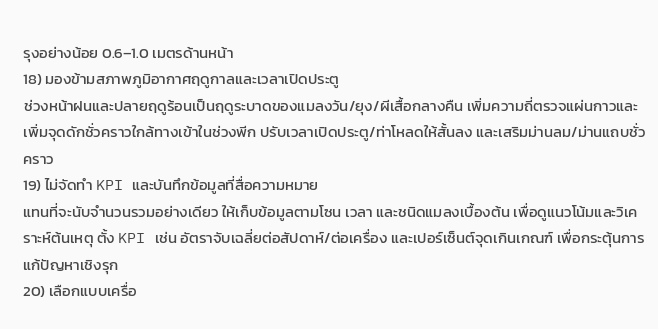รุงอย่างน้อย 0.6–1.0 เมตรด้านหน้า
18) มองข้ามสภาพภูมิอากาศฤดูกาลและเวลาเปิดประตู
ช่วงหน้าฝนและปลายฤดูร้อนเป็นฤดูระบาดของแมลงวัน/ยุง/ผีเสื้อกลางคืน เพิ่มความถี่ตรวจแผ่นกาวและเพิ่มจุดดักชั่วคราวใกล้ทางเข้าในช่วงพีก ปรับเวลาเปิดประตู/ท่าโหลดให้สั้นลง และเสริมม่านลม/ม่านแถบชั่วคราว
19) ไม่จัดทำ KPI และบันทึกข้อมูลที่สื่อความหมาย
แทนที่จะนับจำนวนรวมอย่างเดียว ให้เก็บข้อมูลตามโซน เวลา และชนิดแมลงเบื้องต้น เพื่อดูแนวโน้มและวิเคราะห์ต้นเหตุ ตั้ง KPI เช่น อัตราจับเฉลี่ยต่อสัปดาห์/ต่อเครื่อง และเปอร์เซ็นต์จุดเกินเกณฑ์ เพื่อกระตุ้นการแก้ปัญหาเชิงรุก
20) เลือกแบบเครื่อ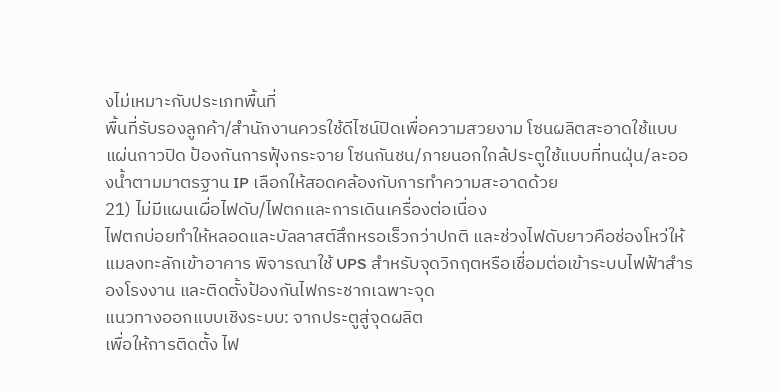งไม่เหมาะกับประเภทพื้นที่
พื้นที่รับรองลูกค้า/สำนักงานควรใช้ดีไซน์ปิดเพื่อความสวยงาม โซนผลิตสะอาดใช้แบบแผ่นกาวปิด ป้องกันการฟุ้งกระจาย โซนกันชน/ภายนอกใกล้ประตูใช้แบบที่ทนฝุ่น/ละอองน้ำตามมาตรฐาน IP เลือกให้สอดคล้องกับการทำความสะอาดด้วย
21) ไม่มีแผนเผื่อไฟดับ/ไฟตกและการเดินเครื่องต่อเนื่อง
ไฟตกบ่อยทำให้หลอดและบัลลาสต์สึกหรอเร็วกว่าปกติ และช่วงไฟดับยาวคือช่องโหว่ให้แมลงทะลักเข้าอาคาร พิจารณาใช้ UPS สำหรับจุดวิกฤตหรือเชื่อมต่อเข้าระบบไฟฟ้าสำรองโรงงาน และติดตั้งป้องกันไฟกระชากเฉพาะจุด
แนวทางออกแบบเชิงระบบ: จากประตูสู่จุดผลิต
เพื่อให้การติดตั้ง ไฟ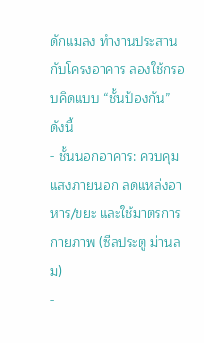ดักแมลง ทำงานประสานกับโครงอาคาร ลองใช้กรอบคิดแบบ “ชั้นป้องกัน” ดังนี้
- ชั้นนอกอาคาร: ควบคุมแสงภายนอก ลดแหล่งอาหาร/ขยะ และใช้มาตรการกายภาพ (ซีลประตู ม่านลม)
-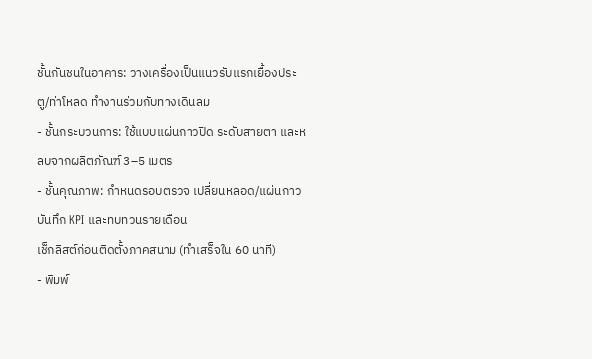ชั้นกันชนในอาคาร: วางเครื่องเป็นแนวรับแรกเยื้องประตู/ท่าโหลด ทำงานร่วมกับทางเดินลม
- ชั้นกระบวนการ: ใช้แบบแผ่นกาวปิด ระดับสายตา และหลบจากผลิตภัณฑ์ 3–5 เมตร
- ชั้นคุณภาพ: กำหนดรอบตรวจ เปลี่ยนหลอด/แผ่นกาว บันทึก KPI และทบทวนรายเดือน
เช็กลิสต์ก่อนติดตั้งภาคสนาม (ทำเสร็จใน 60 นาที)
- พิมพ์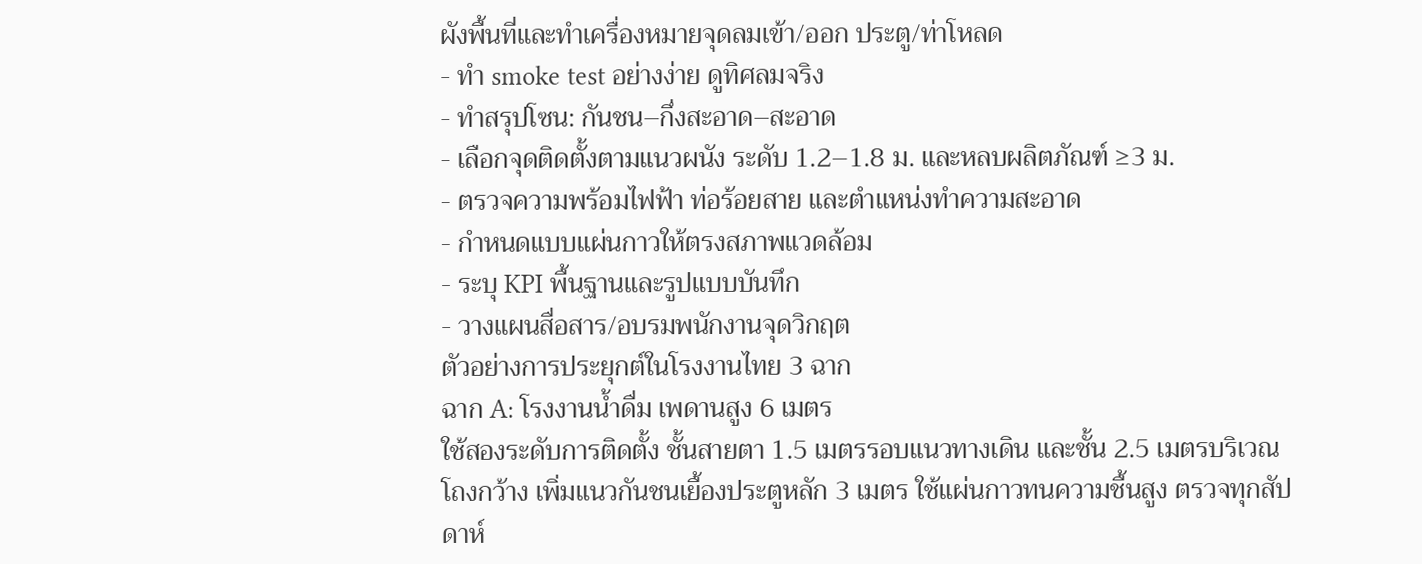ผังพื้นที่และทำเครื่องหมายจุดลมเข้า/ออก ประตู/ท่าโหลด
- ทำ smoke test อย่างง่าย ดูทิศลมจริง
- ทำสรุปโซน: กันชน–กึ่งสะอาด–สะอาด
- เลือกจุดติดตั้งตามแนวผนัง ระดับ 1.2–1.8 ม. และหลบผลิตภัณฑ์ ≥3 ม.
- ตรวจความพร้อมไฟฟ้า ท่อร้อยสาย และตำแหน่งทำความสะอาด
- กำหนดแบบแผ่นกาวให้ตรงสภาพแวดล้อม
- ระบุ KPI พื้นฐานและรูปแบบบันทึก
- วางแผนสื่อสาร/อบรมพนักงานจุดวิกฤต
ตัวอย่างการประยุกต์ในโรงงานไทย 3 ฉาก
ฉาก A: โรงงานน้ำดื่ม เพดานสูง 6 เมตร
ใช้สองระดับการติดตั้ง ชั้นสายตา 1.5 เมตรรอบแนวทางเดิน และชั้น 2.5 เมตรบริเวณโถงกว้าง เพิ่มแนวกันชนเยื้องประตูหลัก 3 เมตร ใช้แผ่นกาวทนความชื้นสูง ตรวจทุกสัปดาห์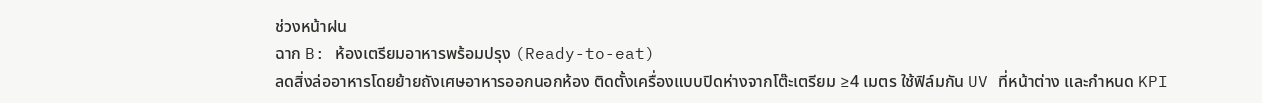ช่วงหน้าฝน
ฉาก B: ห้องเตรียมอาหารพร้อมปรุง (Ready-to-eat)
ลดสิ่งล่ออาหารโดยย้ายถังเศษอาหารออกนอกห้อง ติดตั้งเครื่องแบบปิดห่างจากโต๊ะเตรียม ≥4 เมตร ใช้ฟิล์มกัน UV ที่หน้าต่าง และกำหนด KPI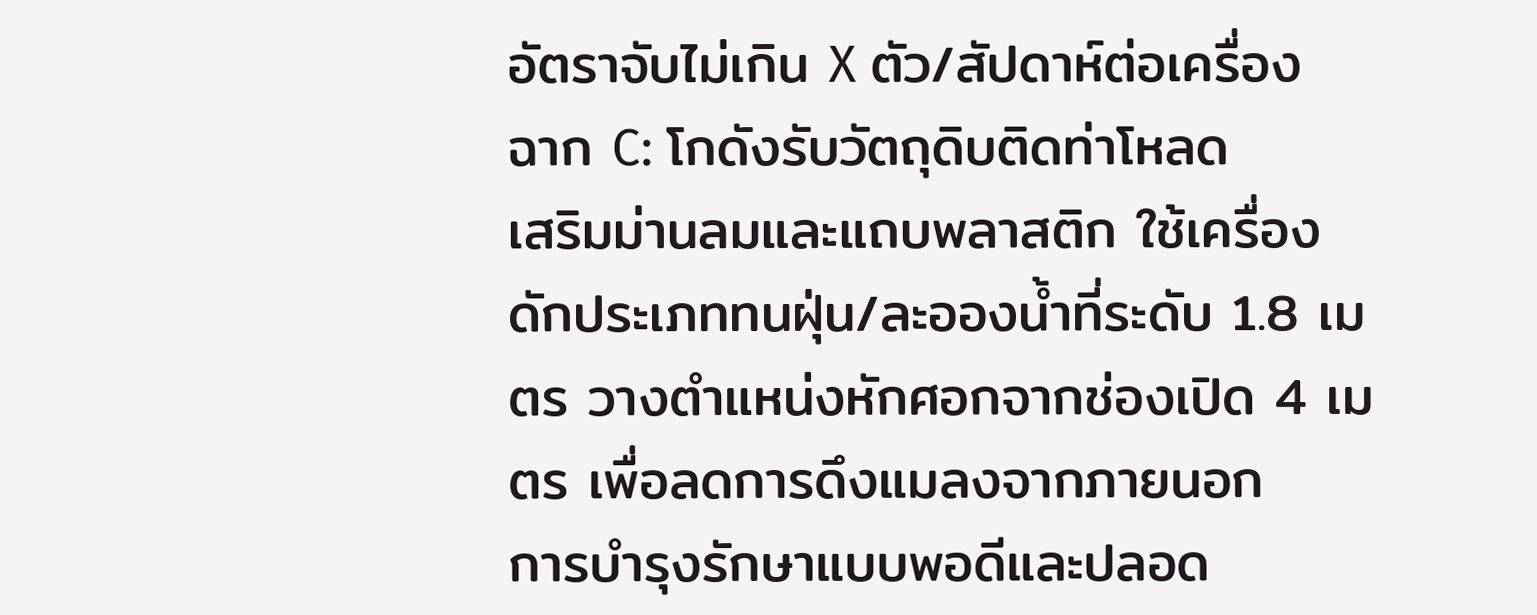อัตราจับไม่เกิน X ตัว/สัปดาห์ต่อเครื่อง
ฉาก C: โกดังรับวัตถุดิบติดท่าโหลด
เสริมม่านลมและแถบพลาสติก ใช้เครื่องดักประเภททนฝุ่น/ละอองน้ำที่ระดับ 1.8 เมตร วางตำแหน่งหักศอกจากช่องเปิด 4 เมตร เพื่อลดการดึงแมลงจากภายนอก
การบำรุงรักษาแบบพอดีและปลอด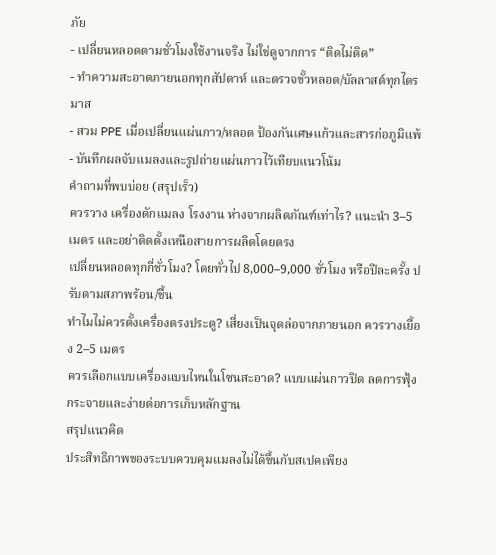ภัย
- เปลี่ยนหลอดตามชั่วโมงใช้งานจริง ไม่ใช่ดูจากการ “ติดไม่ติด”
- ทำความสะอาดภายนอกทุกสัปดาห์ และตรวจขั้วหลอด/บัลลาสต์ทุกไตรมาส
- สวม PPE เมื่อเปลี่ยนแผ่นกาว/หลอด ป้องกันเศษแก้วและสารก่อภูมิแพ้
- บันทึกผลจับแมลงและรูปถ่ายแผ่นกาวไว้เทียบแนวโน้ม
คำถามที่พบบ่อย (สรุปเร็ว)
ควรวาง เครื่องดักแมลง โรงงาน ห่างจากผลิตภัณฑ์เท่าไร? แนะนำ 3–5 เมตร และอย่าติดตั้งเหนือสายการผลิตโดยตรง
เปลี่ยนหลอดทุกกี่ชั่วโมง? โดยทั่วไป 8,000–9,000 ชั่วโมง หรือปีละครั้ง ปรับตามสภาพร้อน/ชื้น
ทำไมไม่ควรตั้งเครื่องตรงประตู? เสี่ยงเป็นจุดล่อจากภายนอก ควรวางเยื้อง 2–5 เมตร
ควรเลือกแบบเครื่องแบบไหนในโซนสะอาด? แบบแผ่นกาวปิด ลดการฟุ้งกระจายและง่ายต่อการเก็บหลักฐาน
สรุปแนวคิด
ประสิทธิภาพของระบบควบคุมแมลงไม่ได้ขึ้นกับสเปคเพียง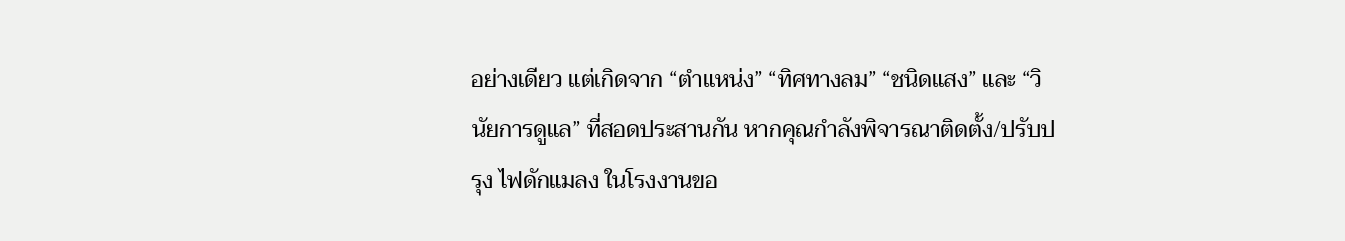อย่างเดียว แต่เกิดจาก “ตำแหน่ง” “ทิศทางลม” “ชนิดแสง” และ “วินัยการดูแล” ที่สอดประสานกัน หากคุณกำลังพิจารณาติดตั้ง/ปรับปรุง ไฟดักแมลง ในโรงงานขอ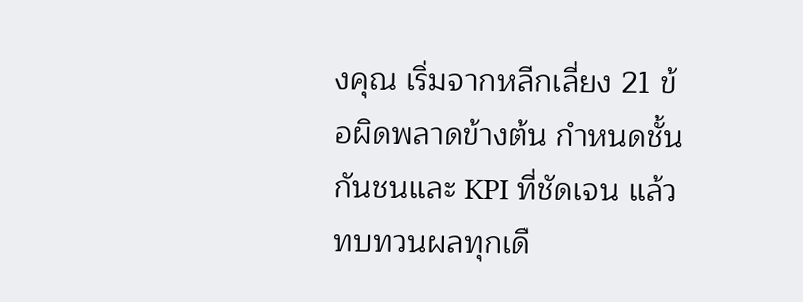งคุณ เริ่มจากหลีกเลี่ยง 21 ข้อผิดพลาดข้างต้น กำหนดชั้นกันชนและ KPI ที่ชัดเจน แล้วทบทวนผลทุกเดื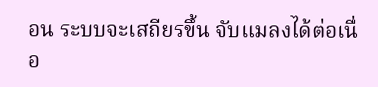อน ระบบจะเสถียรขึ้น จับแมลงได้ต่อเนื่อ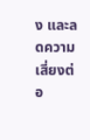ง และลดความเสี่ยงต่อ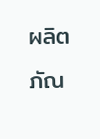ผลิตภัณ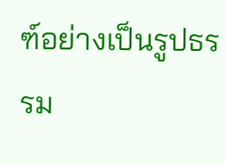ฑ์อย่างเป็นรูปธรรม